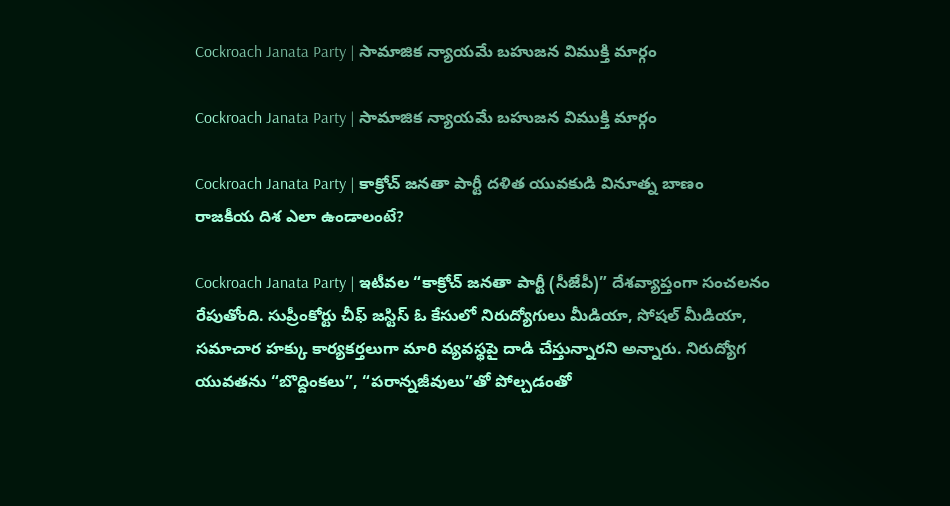Cockroach Janata Party | సామాజిక న్యాయమే బహుజన విముక్తి మార్గం

Cockroach Janata Party | సామాజిక న్యాయమే బహుజన విముక్తి మార్గం

Cockroach Janata Party | కాక్రోచ్‌ జనతా పార్టీ దళిత యువకుడి వినూత్న బాణం
రాజకీయ దిశ ఎలా ఉండాలంటే?

Cockroach Janata Party | ఇటీవల “కాక్రోచ్‌ జనతా పార్టీ (సీజేపీ)” దేశవ్యాప్తంగా సంచలనం రేపుతోంది. సుప్రీంకోర్టు చీఫ్‌ జస్టిస్‌ ఓ కేసులో నిరుద్యోగులు మీడియా, సోషల్‌ మీడియా, సమాచార హక్కు కార్యకర్తలుగా మారి వ్యవస్థపై దాడి చేస్తున్నారని అన్నారు. నిరుద్యోగ యువతను “బొద్దింకలు”, “పరాన్నజీవులు”తో పోల్చడంతో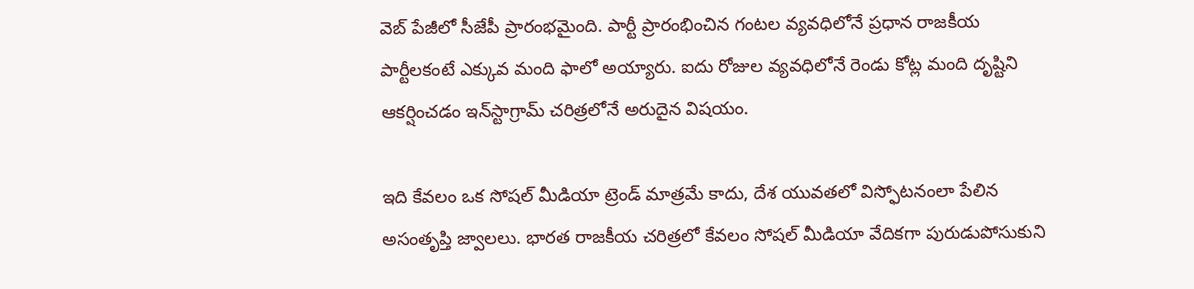వెబ్‌ పేజీలో సీజేపీ ప్రారంభమైంది. పార్టీ ప్రారంభించిన గంటల వ్యవధిలోనే ప్రధాన రాజకీయ పార్టీలకంటే ఎక్కువ మంది ఫాలో అయ్యారు. ఐదు రోజుల వ్యవధిలోనే రెండు కోట్ల మంది దృష్టిని ఆకర్షించడం ఇన్‌స్టాగ్రామ్‌ చరిత్రలోనే అరుదైన విషయం.

ఇది కేవలం ఒక సోషల్‌ మీడియా ట్రెండ్‌ మాత్రమే కాదు, దేశ యువతలో విస్ఫోటనంలా పేలిన అసంతృప్తి జ్వాలలు. భారత రాజకీయ చరిత్రలో కేవలం సోషల్‌ మీడియా వేదికగా పురుడుపోసుకుని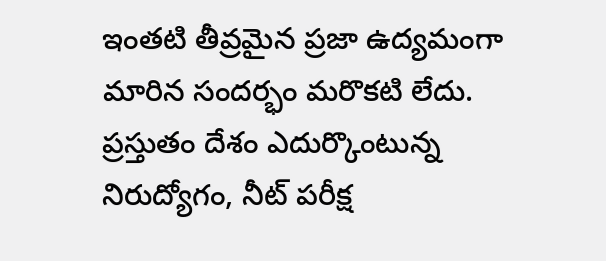ఇంతటి తీవ్రమైన ప్రజా ఉద్యమంగా మారిన సందర్భం మరొకటి లేదు. ప్రస్తుతం దేశం ఎదుర్కొంటున్న నిరుద్యోగం, నీట్‌ పరీక్ష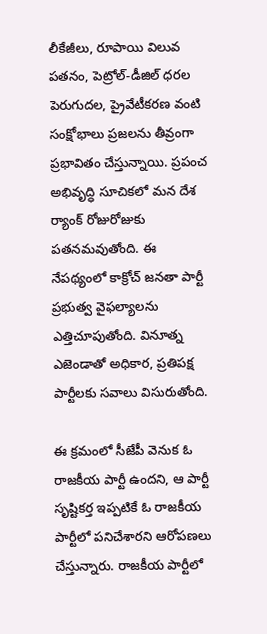లీకేజీలు, రూపాయి విలువ పతనం, పెట్రోల్‌-డీజిల్‌ ధరల పెరుగుదల, ప్రైవేటీకరణ వంటి సంక్షోభాలు ప్రజలను తీవ్రంగా ప్రభావితం చేస్తున్నాయి. ప్రపంచ అభివృద్ధి సూచికలో మన దేశ ర్యాంక్‌ రోజురోజుకు పతనమవుతోంది. ఈ నేపథ్యంలో కాక్రోచ్‌ జనతా పార్టీ ప్రభుత్వ వైఫల్యాలను ఎత్తిచూపుతోంది. వినూత్న ఎజెండాతో అధికార, ప్రతిపక్ష పార్టీలకు సవాలు విసురుతోంది.

ఈ క్రమంలో సీజేపీ వెనుక ఓ రాజకీయ పార్టీ ఉందని, ఆ పార్టీ సృష్టికర్త ఇప్పటికే ఓ రాజకీయ పార్టీలో పనిచేశారని ఆరోపణలు చేస్తున్నారు. రాజకీయ పార్టీలో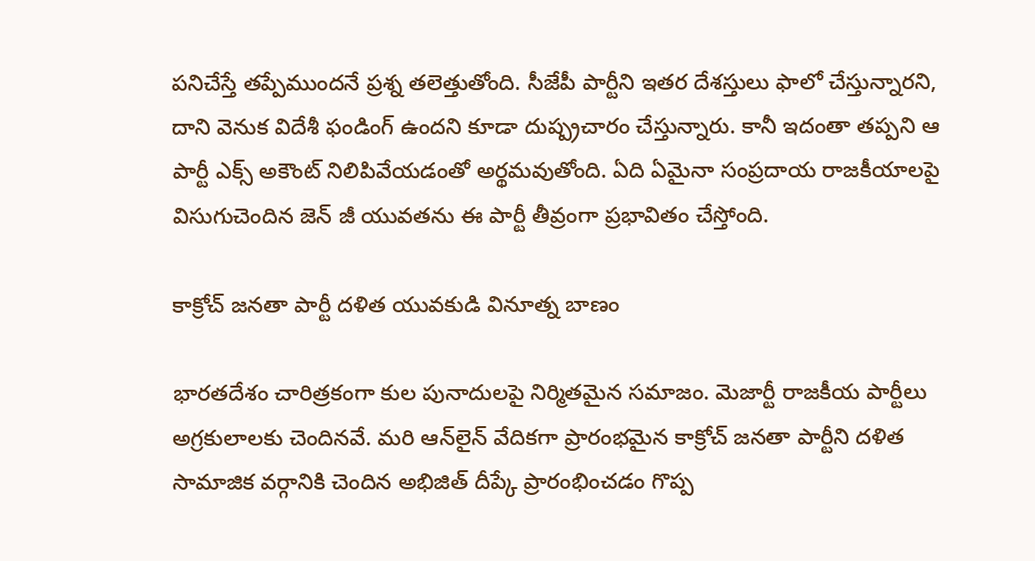పనిచేస్తే తప్పేముందనే ప్రశ్న తలెత్తుతోంది. సీజేపీ పార్టీని ఇతర దేశస్తులు ఫాలో చేస్తున్నారని, దాని వెనుక విదేశీ ఫండింగ్‌ ఉందని కూడా దుష్ప్రచారం చేస్తున్నారు. కానీ ఇదంతా తప్పని ఆ పార్టీ ఎక్స్‌ అకౌంట్‌ నిలిపివేయడంతో అర్థమవుతోంది. ఏది ఏమైనా సంప్రదాయ రాజకీయాలపై విసుగుచెందిన జెన్‌ జీ యువతను ఈ పార్టీ తీవ్రంగా ప్రభావితం చేస్తోంది.

కాక్రోచ్‌ జనతా పార్టీ దళిత యువకుడి వినూత్న బాణం

భారతదేశం చారిత్రకంగా కుల పునాదులపై నిర్మితమైన సమాజం. మెజార్టీ రాజకీయ పార్టీలు అగ్రకులాలకు చెందినవే. మరి ఆన్‌లైన్‌ వేదికగా ప్రారంభమైన కాక్రోచ్‌ జనతా పార్టీని దళిత సామాజిక వర్గానికి చెందిన అభిజిత్‌ దీప్కే ప్రారంభించడం గొప్ప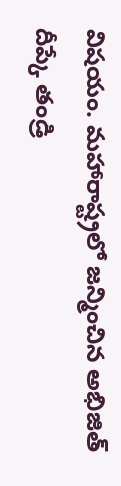విషయం. మహారాష్ట్రలో జన్మించిన అభిజిత్‌ దీప్కే తండ్రి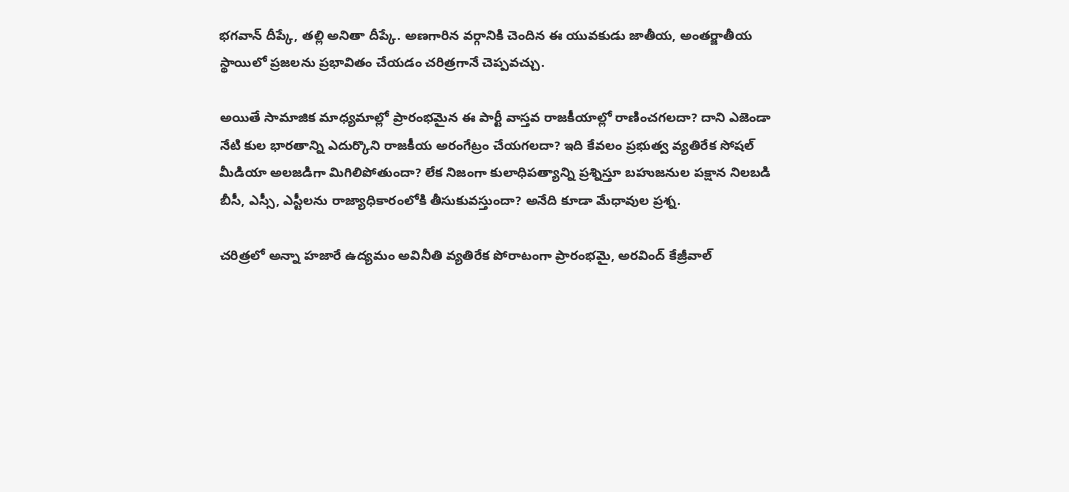భగవాన్‌ దీప్కే, తల్లి అనితా దీప్కే. అణగారిన వర్గానికి చెందిన ఈ యువకుడు జాతీయ, అంతర్జాతీయ స్థాయిలో ప్రజలను ప్రభావితం చేయడం చరిత్రగానే చెప్పవచ్చు.

అయితే సామాజిక మాధ్యమాల్లో ప్రారంభమైన ఈ పార్టీ వాస్తవ రాజకీయాల్లో రాణించగలదా? దాని ఎజెండా నేటి కుల భారతాన్ని ఎదుర్కొని రాజకీయ అరంగేట్రం చేయగలదా? ఇది కేవలం ప్రభుత్వ వ్యతిరేక సోషల్‌ మీడియా అలజడిగా మిగిలిపోతుందా? లేక నిజంగా కులాధిపత్యాన్ని ప్రశ్నిస్తూ బహుజనుల పక్షాన నిలబడి బీసీ, ఎస్సీ, ఎస్టీలను రాజ్యాధికారంలోకి తీసుకువస్తుందా? అనేది కూడా మేధావుల ప్రశ్న.

చరిత్రలో అన్నా హజారే ఉద్యమం అవినీతి వ్యతిరేక పోరాటంగా ప్రారంభమై, అరవింద్‌ కేజ్రీవాల్‌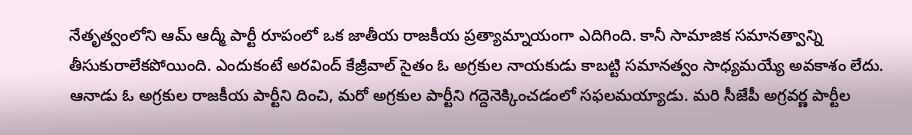నేతృత్వంలోని ఆమ్‌ ఆద్మీ పార్టీ రూపంలో ఒక జాతీయ రాజకీయ ప్రత్యామ్నాయంగా ఎదిగింది. కానీ సామాజిక సమానత్వాన్ని తీసుకురాలేకపోయింది. ఎందుకంటే అరవింద్‌ కేజ్రీవాల్‌ సైతం ఓ అగ్రకుల నాయకుడు కాబట్టి సమానత్వం సాధ్యమయ్యే అవకాశం లేదు. ఆనాడు ఓ అగ్రకుల రాజకీయ పార్టీని దించి, మరో అగ్రకుల పార్టీని గద్దెనెక్కించడంలో సఫలమయ్యాడు. మరి సీజేపీ అగ్రవర్ణ పార్టీల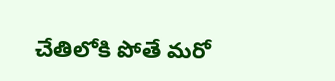చేతిలోకి పోతే మరో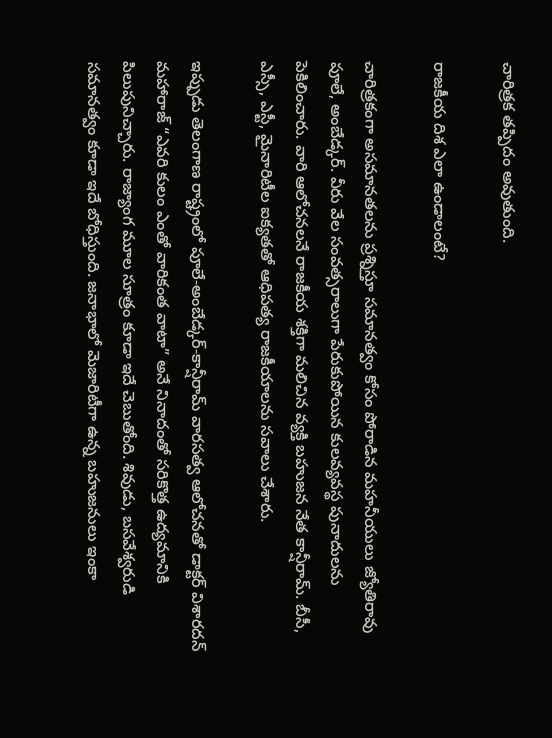చారిత్రక తప్పిదం అవుతుంది.

రాజకీయ దిశ ఎలా ఉండాలంటే?

చారిత్రకంగా అసమానతలను ప్రశ్నిస్తూ సమానత్వం కోసం పోరాడిన మహనీయులు జ్యోతిరావు పూలే, అంబేడ్కర్‌. వీరు వేల సంవత్సరాలుగా పేరుకుపోయిన కులవ్యవస్థ పునాదులను పెకిలించారు. వారి ఆలోచనలనే రాజకీయ శక్తిగా మలిచిన వ్యక్తి బహుజన నేత కాన్షీరామ్‌. బీసీ, ఎస్సీ, ఎస్టీ, మైనారిటీల ఐక్యతతో ఆధిపత్య రాజకీయాలను సవాలు చేశారు.

ఇప్పుడు తెలంగాణ రాష్ట్రంలో పూలే-అంబేడ్కర్‌-కాన్షీరామ్‌ వారసత్వ ఆలోచనతో డాక్టర్‌ విశారదన్‌ మహారాజ్‌ “ఎవరి కులం ఎంతో వారికంత వాటా” అనే నినాదంతో సరికొత్త ఉద్యమానికి పిలుపునిచ్చారు. రాజ్యాంగ మూల సూత్రం కూడా ఇదే చెబుతోంది. శివుడు, బసవేశ్వరుడి సమానత్వం కూడా ఇదే బోధిస్తుంది. జనాభాలో మెజారిటీగా ఉన్న బహుజనులు ఇంకా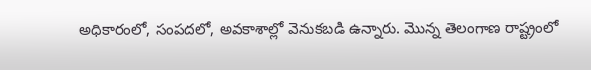అధికారంలో, సంపదలో, అవకాశాల్లో వెనుకబడి ఉన్నారు. మొన్న తెలంగాణ రాష్ట్రంలో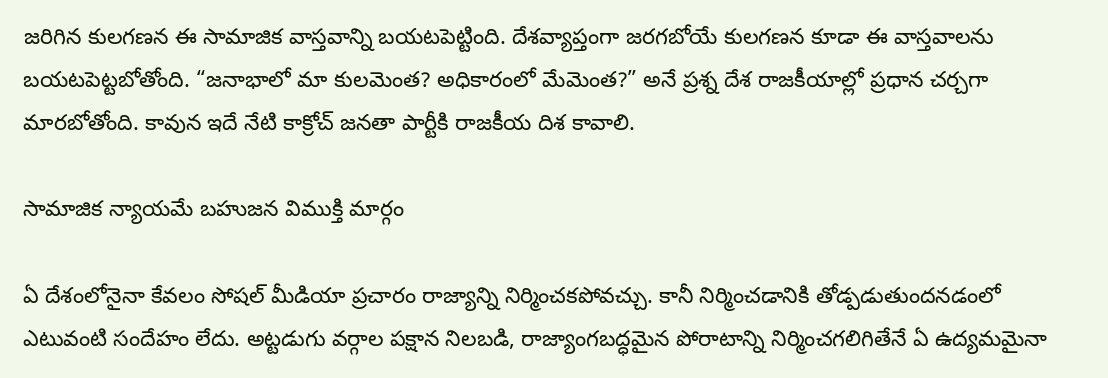జరిగిన కులగణన ఈ సామాజిక వాస్తవాన్ని బయటపెట్టింది. దేశవ్యాప్తంగా జరగబోయే కులగణన కూడా ఈ వాస్తవాలను బయటపెట్టబోతోంది. “జనాభాలో మా కులమెంత? అధికారంలో మేమెంత?” అనే ప్రశ్న దేశ రాజకీయాల్లో ప్రధాన చర్చగా మారబోతోంది. కావున ఇదే నేటి కాక్రోచ్‌ జనతా పార్టీకి రాజకీయ దిశ కావాలి.

సామాజిక న్యాయమే బహుజన విముక్తి మార్గం

ఏ దేశంలోనైనా కేవలం సోషల్‌ మీడియా ప్రచారం రాజ్యాన్ని నిర్మించకపోవచ్చు. కానీ నిర్మించడానికి తోడ్పడుతుందనడంలో ఎటువంటి సందేహం లేదు. అట్టడుగు వర్గాల పక్షాన నిలబడి, రాజ్యాంగబద్ధమైన పోరాటాన్ని నిర్మించగలిగితేనే ఏ ఉద్యమమైనా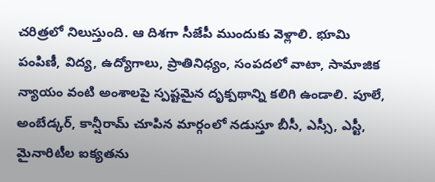చరిత్రలో నిలుస్తుంది. ఆ దిశగా సీజేపీ ముందుకు వెళ్లాలి. భూమి పంపిణీ, విద్య, ఉద్యోగాలు, ప్రాతినిధ్యం, సంపదలో వాటా, సామాజిక న్యాయం వంటి అంశాలపై స్పష్టమైన దృక్పథాన్ని కలిగి ఉండాలి. పూలే, అంబేడ్కర్‌, కాన్షీరామ్‌ చూపిన మార్గంలో నడుస్తూ బీసీ, ఎస్సీ, ఎస్టీ, మైనారిటీల ఐక్యతను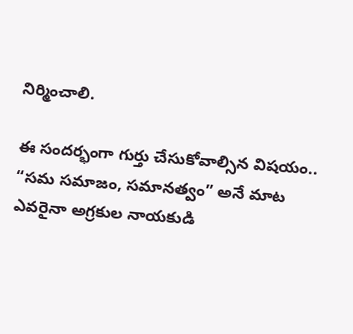నిర్మించాలి.

ఈ సందర్భంగా గుర్తు చేసుకోవాల్సిన విషయం.. “సమ సమాజం, సమానత్వం” అనే మాట ఎవరైనా అగ్రకుల నాయకుడి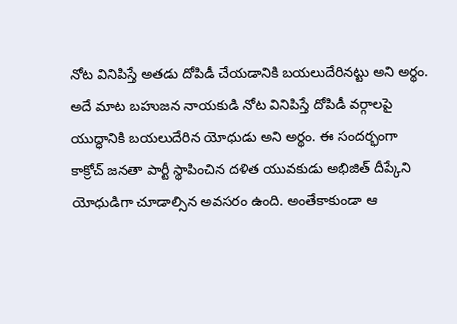నోట వినిపిస్తే అతడు దోపిడీ చేయడానికి బయలుదేరినట్టు అని అర్థం. అదే మాట బహుజన నాయకుడి నోట వినిపిస్తే దోపిడీ వర్గాలపై యుద్ధానికి బయలుదేరిన యోధుడు అని అర్థం. ఈ సందర్భంగా కాక్రోచ్‌ జనతా పార్టీ స్థాపించిన దళిత యువకుడు అభిజిత్‌ దీప్కేని యోధుడిగా చూడాల్సిన అవసరం ఉంది. అంతేకాకుండా ఆ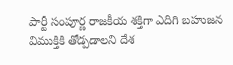పార్టీ సంపూర్ణ రాజకీయ శక్తిగా ఎదిగి బహుజన విముక్తికి తోడ్పడాలని దేశ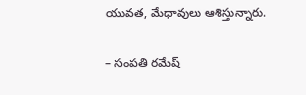యువత, మేధావులు ఆశిస్తున్నారు.

– సంపతి రమేష్‌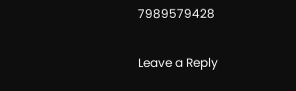7989579428

Leave a Reply